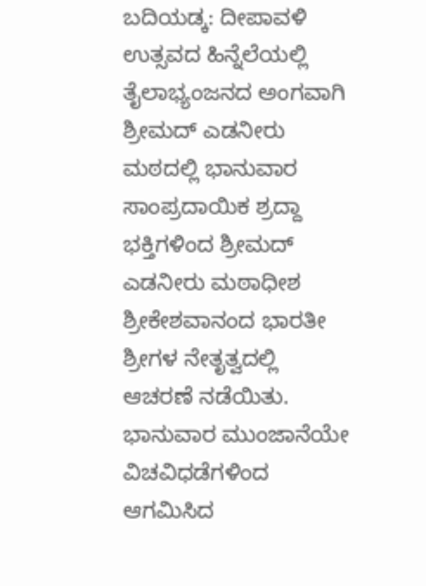ಬದಿಯಡ್ಕ: ದೀಪಾವಳಿ ಉತ್ಸವದ ಹಿನ್ನೆಲೆಯಲ್ಲಿ ತೈಲಾಭ್ಯಂಜನದ ಅಂಗವಾಗಿ ಶ್ರೀಮದ್ ಎಡನೀರು ಮಠದಲ್ಲಿ ಭಾನುವಾರ ಸಾಂಪ್ರದಾಯಿಕ ಶ್ರದ್ದಾ ಭಕ್ತಿಗಳಿಂದ ಶ್ರೀಮದ್ ಎಡನೀರು ಮಠಾಧೀಶ ಶ್ರೀಕೇಶವಾನಂದ ಭಾರತೀ ಶ್ರೀಗಳ ನೇತೃತ್ವದಲ್ಲಿ ಆಚರಣೆ ನಡೆಯಿತು.
ಭಾನುವಾರ ಮುಂಜಾನೆಯೇ ವಿಚವಿಧಡೆಗಳಿಂದ ಆಗಮಿಸಿದ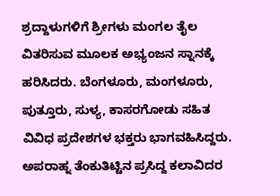ಶ್ರದ್ದಾಳುಗಳಿಗೆ ಶ್ರೀಗಳು ಮಂಗಲ ತೈಲ ವಿತರಿಸುವ ಮೂಲಕ ಅಭ್ಯಂಜನ ಸ್ನಾನಕ್ಕೆ ಹರಿಸಿದರು. ಬೆಂಗಳೂರು, ಮಂಗಳೂರು, ಪುತ್ತೂರು, ಸುಳ್ಯ, ಕಾಸರಗೋಡು ಸಹಿತ ವಿವಿಧ ಪ್ರದೇಶಗಳ ಭಕ್ತರು ಭಾಗವಹಿಸಿದ್ದರು. ಅಪರಾಹ್ನ ತೆಂಕುತಿಟ್ಟಿನ ಪ್ರಸಿದ್ದ ಕಲಾವಿದರ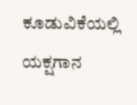ಕೂಡುವಿಕೆಯಲ್ಲಿ ಯಕ್ಷಗಾನ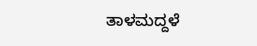ತಾಳಮದ್ದಳೆ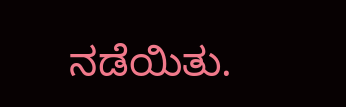ನಡೆಯಿತು.